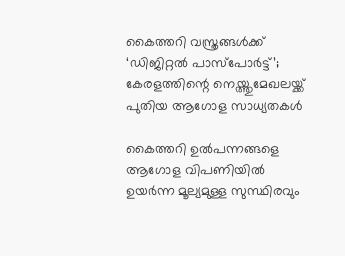കൈത്തറി വസ്ത്രങ്ങൾക്ക് ‘ഡിജിറ്റൽ പാസ്‌പോർട്ട്’; കേരളത്തിന്റെ നെയ്ത്തുമേഖലയ്ക്ക് പുതിയ ആഗോള സാധ്യതകൾ

കൈത്തറി ഉൽപന്നങ്ങളെ ആഗോള വിപണിയിൽ ഉയർന്ന മൂല്യമുള്ള സുസ്ഥിരവും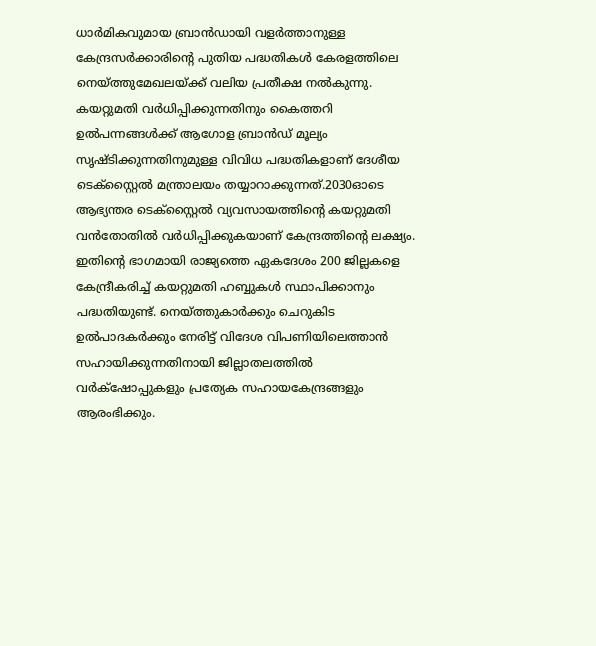ധാർമികവുമായ ബ്രാൻഡായി വളർത്താനുള്ള കേന്ദ്രസർക്കാരിന്റെ പുതിയ പദ്ധതികൾ കേരളത്തിലെ നെയ്ത്തുമേഖലയ്ക്ക് വലിയ പ്രതീക്ഷ നൽകുന്നു. കയറ്റുമതി വർധിപ്പിക്കുന്നതിനും കൈത്തറി ഉൽപന്നങ്ങൾക്ക് ആഗോള ബ്രാൻഡ് മൂല്യം സൃഷ്ടിക്കുന്നതിനുമുള്ള വിവിധ പദ്ധതികളാണ് ദേശീയ ടെക്സ്റ്റൈൽ മന്ത്രാലയം തയ്യാറാക്കുന്നത്.2030ഓടെ ആഭ്യന്തര ടെക്സ്റ്റൈൽ വ്യവസായത്തിന്റെ കയറ്റുമതി വൻതോതിൽ വർധിപ്പിക്കുകയാണ് കേന്ദ്രത്തിന്റെ ലക്ഷ്യം. ഇതിന്റെ ഭാഗമായി രാജ്യത്തെ ഏകദേശം 200 ജില്ലകളെ കേന്ദ്രീകരിച്ച് കയറ്റുമതി ഹബ്ബുകൾ സ്ഥാപിക്കാനും പദ്ധതിയുണ്ട്. നെയ്ത്തുകാർക്കും ചെറുകിട ഉൽപാദകർക്കും നേരിട്ട് വിദേശ വിപണിയിലെത്താൻ സഹായിക്കുന്നതിനായി ജില്ലാതലത്തിൽ വർക്‌ഷോപ്പുകളും പ്രത്യേക സഹായകേന്ദ്രങ്ങളും ആരംഭിക്കും.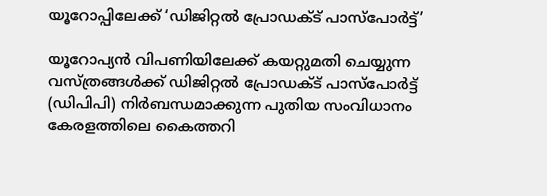യൂറോപ്പിലേക്ക് ‘ഡിജിറ്റൽ പ്രോഡക്ട് പാസ്‌പോർട്ട്’

യൂറോപ്യൻ വിപണിയിലേക്ക് കയറ്റുമതി ചെയ്യുന്ന വസ്ത്രങ്ങൾക്ക് ഡിജിറ്റൽ പ്രോഡക്ട് പാസ്‌പോർട്ട് (ഡിപിപി) നിർബന്ധമാക്കുന്ന പുതിയ സംവിധാനം കേരളത്തിലെ കൈത്തറി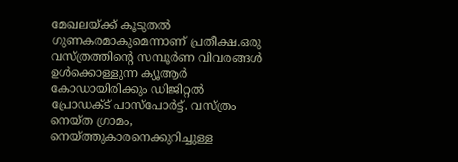മേഖലയ്ക്ക് കൂടുതൽ ഗുണകരമാകുമെന്നാണ് പ്രതീക്ഷ.ഒരു വസ്ത്രത്തിന്റെ സമ്പൂർണ വിവരങ്ങൾ ഉൾക്കൊള്ളുന്ന ക്യൂആർ കോഡായിരിക്കും ഡിജിറ്റൽ പ്രോഡക്ട് പാസ്‌പോർട്ട്. വസ്ത്രം നെയ്ത ഗ്രാമം, നെയ്ത്തുകാരനെക്കുറിച്ചുള്ള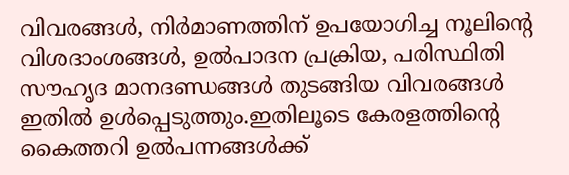വിവരങ്ങൾ, നിർമാണത്തിന് ഉപയോഗിച്ച നൂലിന്റെ വിശദാംശങ്ങൾ, ഉൽപാദന പ്രക്രിയ, പരിസ്ഥിതി സൗഹൃദ മാനദണ്ഡങ്ങൾ തുടങ്ങിയ വിവരങ്ങൾ ഇതിൽ ഉൾപ്പെടുത്തും.ഇതിലൂടെ കേരളത്തിന്റെ കൈത്തറി ഉൽപന്നങ്ങൾക്ക്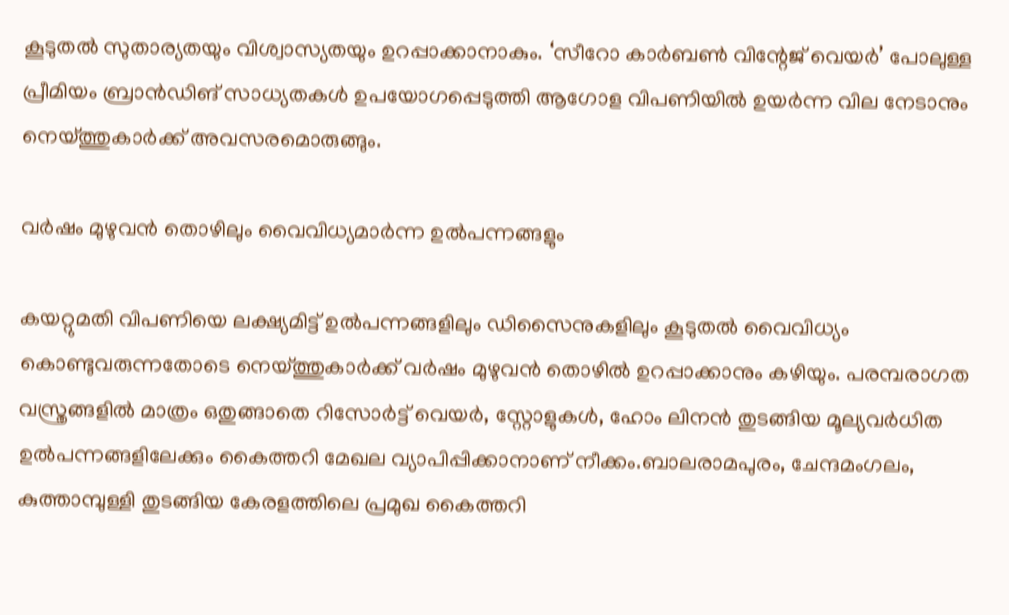കൂടുതൽ സുതാര്യതയും വിശ്വാസ്യതയും ഉറപ്പാക്കാനാകും. ‘സീറോ കാർബൺ വിന്റേജ് വെയർ’ പോലുള്ള പ്രീമിയം ബ്രാൻഡിങ് സാധ്യതകൾ ഉപയോഗപ്പെടുത്തി ആഗോള വിപണിയിൽ ഉയർന്ന വില നേടാനും നെയ്ത്തുകാർക്ക് അവസരമൊരുങ്ങും.

വർഷം മുഴുവൻ തൊഴിലും വൈവിധ്യമാർന്ന ഉൽപന്നങ്ങളും

കയറ്റുമതി വിപണിയെ ലക്ഷ്യമിട്ട് ഉൽപന്നങ്ങളിലും ഡിസൈനുകളിലും കൂടുതൽ വൈവിധ്യം കൊണ്ടുവരുന്നതോടെ നെയ്ത്തുകാർക്ക് വർഷം മുഴുവൻ തൊഴിൽ ഉറപ്പാക്കാനും കഴിയും. പരമ്പരാഗത വസ്ത്രങ്ങളിൽ മാത്രം ഒതുങ്ങാതെ റിസോർട്ട് വെയർ, സ്റ്റോളുകൾ, ഹോം ലിനൻ തുടങ്ങിയ മൂല്യവർധിത ഉൽപന്നങ്ങളിലേക്കും കൈത്തറി മേഖല വ്യാപിപ്പിക്കാനാണ് നീക്കം.ബാലരാമപുരം, ചേന്ദമംഗലം, കുത്താമ്പുള്ളി തുടങ്ങിയ കേരളത്തിലെ പ്രമുഖ കൈത്തറി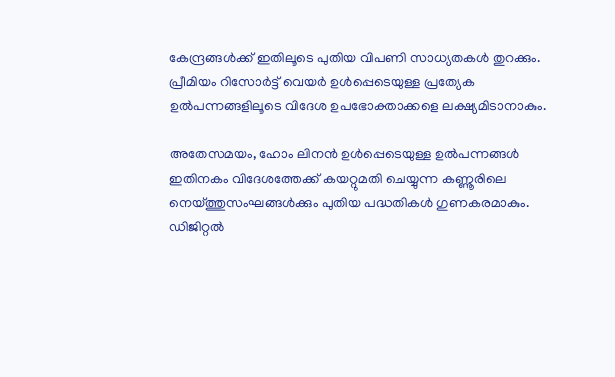കേന്ദ്രങ്ങൾക്ക് ഇതിലൂടെ പുതിയ വിപണി സാധ്യതകൾ തുറക്കും. പ്രീമിയം റിസോർട്ട് വെയർ ഉൾപ്പെടെയുള്ള പ്രത്യേക ഉൽപന്നങ്ങളിലൂടെ വിദേശ ഉപഭോക്താക്കളെ ലക്ഷ്യമിടാനാകും.

അതേസമയം, ഹോം ലിനൻ ഉൾപ്പെടെയുള്ള ഉൽപന്നങ്ങൾ ഇതിനകം വിദേശത്തേക്ക് കയറ്റുമതി ചെയ്യുന്ന കണ്ണൂരിലെ നെയ്ത്തുസംഘങ്ങൾക്കും പുതിയ പദ്ധതികൾ ഗുണകരമാകും. ഡിജിറ്റൽ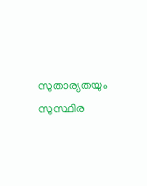സുതാര്യതയും സുസ്ഥിര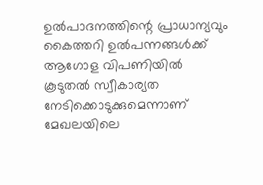ഉൽപാദനത്തിന്റെ പ്രാധാന്യവും കൈത്തറി ഉൽപന്നങ്ങൾക്ക് ആഗോള വിപണിയിൽ കൂടുതൽ സ്വീകാര്യത നേടിക്കൊടുക്കുമെന്നാണ് മേഖലയിലെ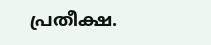പ്രതീക്ഷ.